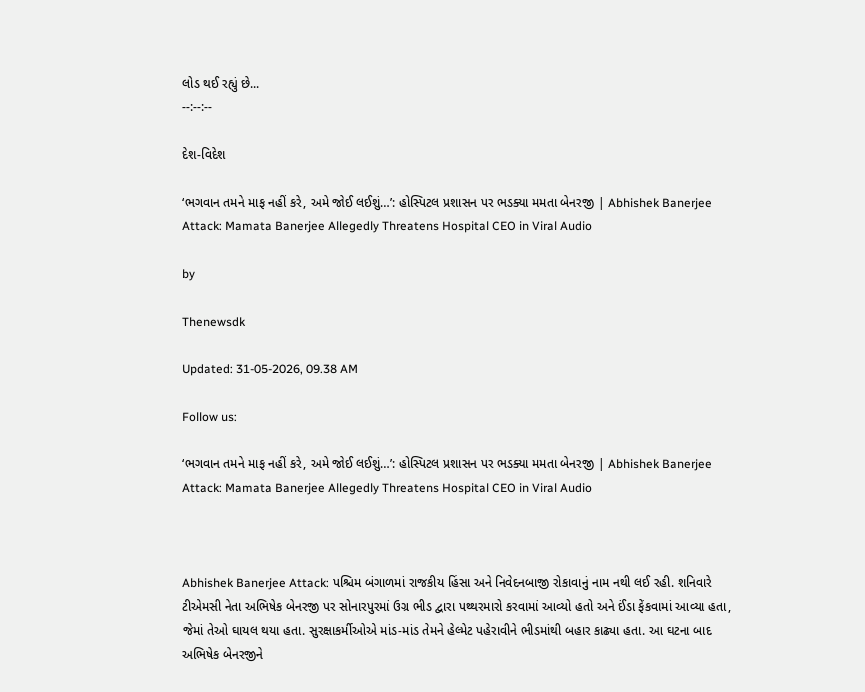લોડ થઈ રહ્યું છે...
--:--:--

દેશ-વિદેશ

‘ભગવાન તમને માફ નહીં કરે, અમે જોઈ લઈશું…’: હોસ્પિટલ પ્રશાસન પર ભડક્યા મમતા બેનરજી | Abhishek Banerjee Attack: Mamata Banerjee Allegedly Threatens Hospital CEO in Viral Audio

by

Thenewsdk

Updated: 31-05-2026, 09.38 AM

Follow us:

‘ભગવાન તમને માફ નહીં કરે, અમે જોઈ લઈશું…’: હોસ્પિટલ પ્રશાસન પર ભડક્યા મમતા બેનરજી | Abhishek Banerjee Attack: Mamata Banerjee Allegedly Threatens Hospital CEO in Viral Audio



Abhishek Banerjee Attack: પશ્ચિમ બંગાળમાં રાજકીય હિંસા અને નિવેદનબાજી રોકાવાનું નામ નથી લઈ રહી. શનિવારે ટીએમસી નેતા અભિષેક બેનરજી પર સોનારપુરમાં ઉગ્ર ભીડ દ્વારા પથ્થરમારો કરવામાં આવ્યો હતો અને ઈંડા ફેંકવામાં આવ્યા હતા, જેમાં તેઓ ઘાયલ થયા હતા. સુરક્ષાકર્મીઓએ માંડ-માંડ તેમને હેલ્મેટ પહેરાવીને ભીડમાંથી બહાર કાઢ્યા હતા. આ ઘટના બાદ અભિષેક બેનરજીને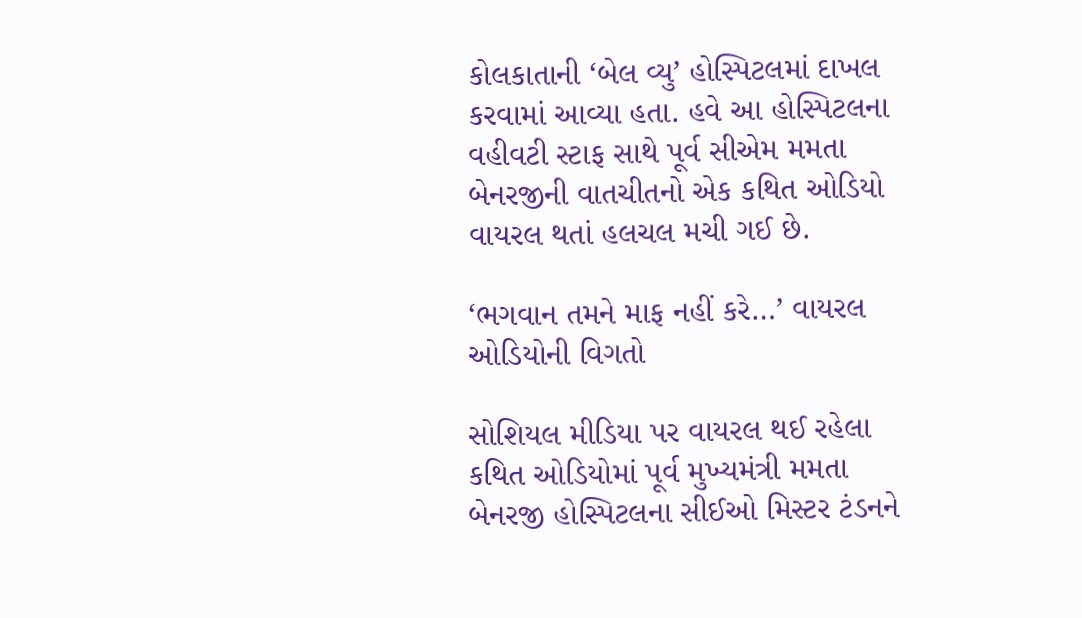કોલકાતાની ‘બેલ વ્યુ’ હોસ્પિટલમાં દાખલ કરવામાં આવ્યા હતા. હવે આ હોસ્પિટલના વહીવટી સ્ટાફ સાથે પૂર્વ સીએમ મમતા બેનરજીની વાતચીતનો એક કથિત ઓડિયો વાયરલ થતાં હલચલ મચી ગઈ છે.

‘ભગવાન તમને માફ નહીં કરે…’ વાયરલ ઓડિયોની વિગતો

સોશિયલ મીડિયા પર વાયરલ થઈ રહેલા કથિત ઓડિયોમાં પૂર્વ મુખ્યમંત્રી મમતા બેનરજી હોસ્પિટલના સીઈઓ મિસ્ટર ટંડનને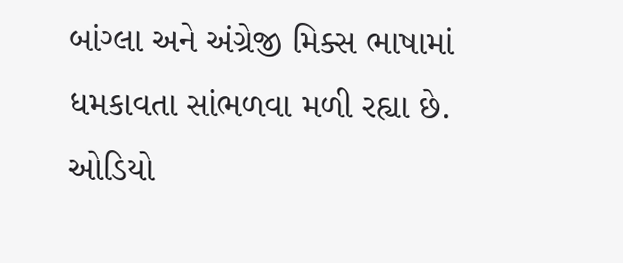બાંગ્લા અને અંગ્રેજી મિક્સ ભાષામાં ધમકાવતા સાંભળવા મળી રહ્યા છે. ઓડિયો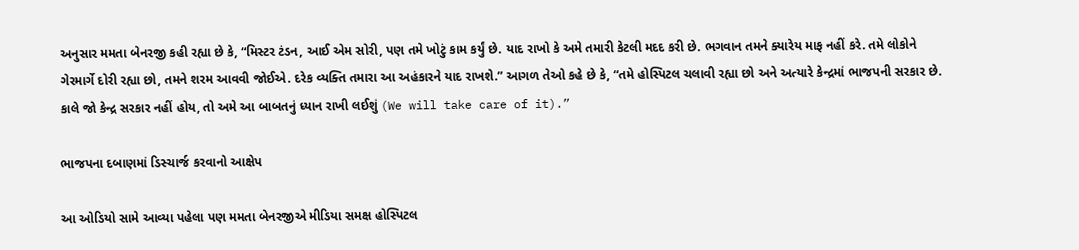અનુસાર મમતા બેનરજી કહી રહ્યા છે કે, “મિસ્ટર ટંડન, આઈ એમ સોરી, પણ તમે ખોટું કામ કર્યું છે. યાદ રાખો કે અમે તમારી કેટલી મદદ કરી છે. ભગવાન તમને ક્યારેય માફ નહીં કરે. તમે લોકોને ગેરમાર્ગે દોરી રહ્યા છો, તમને શરમ આવવી જોઈએ. દરેક વ્યક્તિ તમારા આ અહંકારને યાદ રાખશે.” આગળ તેઓ કહે છે કે, “તમે હોસ્પિટલ ચલાવી રહ્યા છો અને અત્યારે કેન્દ્રમાં ભાજપની સરકાર છે. કાલે જો કેન્દ્ર સરકાર નહીં હોય, તો અમે આ બાબતનું ધ્યાન રાખી લઈશું (We will take care of it).”

ભાજપના દબાણમાં ડિસ્ચાર્જ કરવાનો આક્ષેપ

આ ઓડિયો સામે આવ્યા પહેલા પણ મમતા બેનરજીએ મીડિયા સમક્ષ હોસ્પિટલ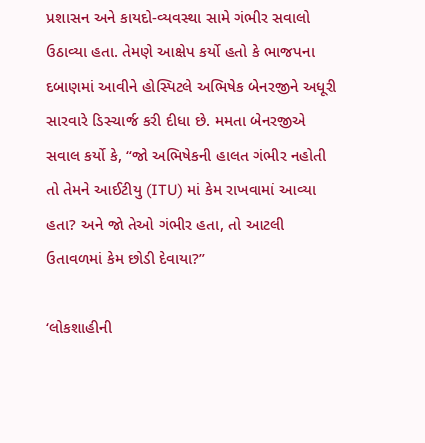પ્રશાસન અને કાયદો-વ્યવસ્થા સામે ગંભીર સવાલો ઉઠાવ્યા હતા. તેમણે આક્ષેપ કર્યો હતો કે ભાજપના દબાણમાં આવીને હોસ્પિટલે અભિષેક બેનરજીને અધૂરી સારવારે ડિસ્ચાર્જ કરી દીધા છે. મમતા બેનરજીએ સવાલ કર્યો કે, “જો અભિષેકની હાલત ગંભીર નહોતી તો તેમને આઈટીયુ (ITU) માં કેમ રાખવામાં આવ્યા હતા? અને જો તેઓ ગંભીર હતા, તો આટલી ઉતાવળમાં કેમ છોડી દેવાયા?”

‘લોકશાહીની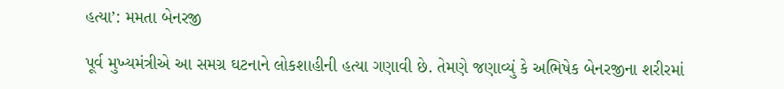હત્યા’: મમતા બેનરજી

પૂર્વ મુખ્યમંત્રીએ આ સમગ્ર ઘટનાને લોકશાહીની હત્યા ગણાવી છે. તેમણે જણાવ્યું કે અભિષેક બેનરજીના શરીરમાં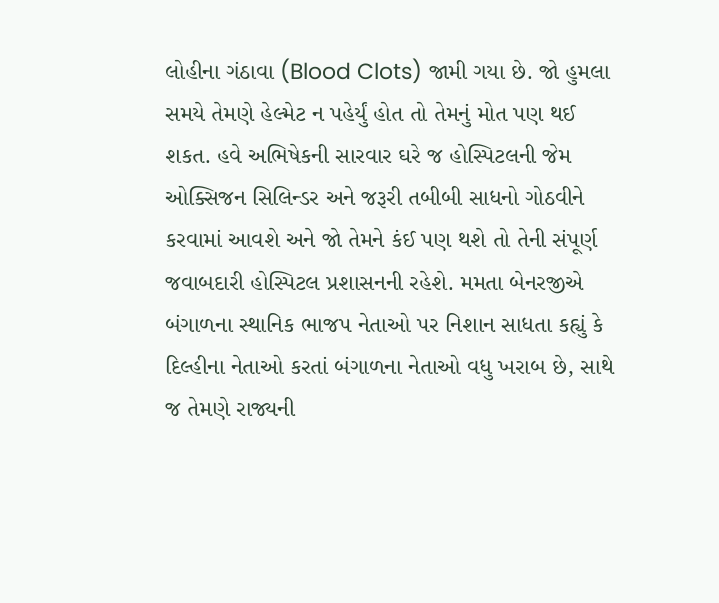લોહીના ગંઠાવા (Blood Clots) જામી ગયા છે. જો હુમલા સમયે તેમણે હેલ્મેટ ન પહેર્યું હોત તો તેમનું મોત પણ થઈ શકત. હવે અભિષેકની સારવાર ઘરે જ હોસ્પિટલની જેમ ઓક્સિજન સિલિન્ડર અને જરૂરી તબીબી સાધનો ગોઠવીને કરવામાં આવશે અને જો તેમને કંઈ પણ થશે તો તેની સંપૂર્ણ જવાબદારી હોસ્પિટલ પ્રશાસનની રહેશે. મમતા બેનરજીએ બંગાળના સ્થાનિક ભાજપ નેતાઓ પર નિશાન સાધતા કહ્યું કે દિલ્હીના નેતાઓ કરતાં બંગાળના નેતાઓ વધુ ખરાબ છે, સાથે જ તેમણે રાજ્યની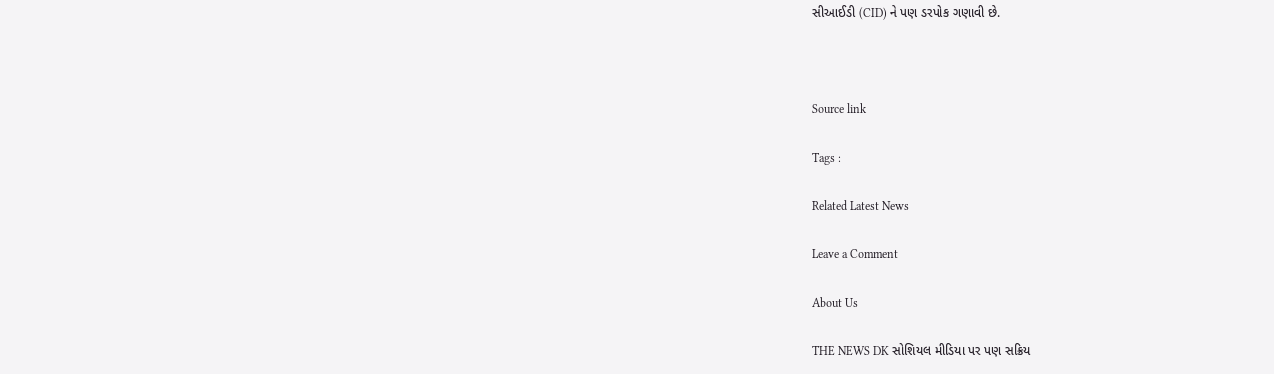સીઆઈડી (CID) ને પણ ડરપોક ગણાવી છે.



Source link

Tags :

Related Latest News

Leave a Comment

About Us

THE NEWS DK સોશિયલ મીડિયા પર પણ સક્રિય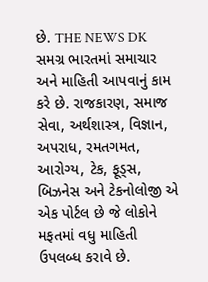છે. THE NEWS DK સમગ્ર ભારતમાં સમાચાર અને માહિતી આપવાનું કામ કરે છે. રાજકારણ, સમાજ સેવા, અર્થશાસ્ત્ર, વિજ્ઞાન, અપરાધ, રમતગમત, આરોગ્ય, ટેક, ફૂડ્સ, બિઝનેસ અને ટેકનોલોજી એ એક પોર્ટલ છે જે લોકોને મફતમાં વધુ માહિતી ઉપલબ્ધ કરાવે છે.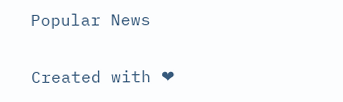Popular News

Created with ❤